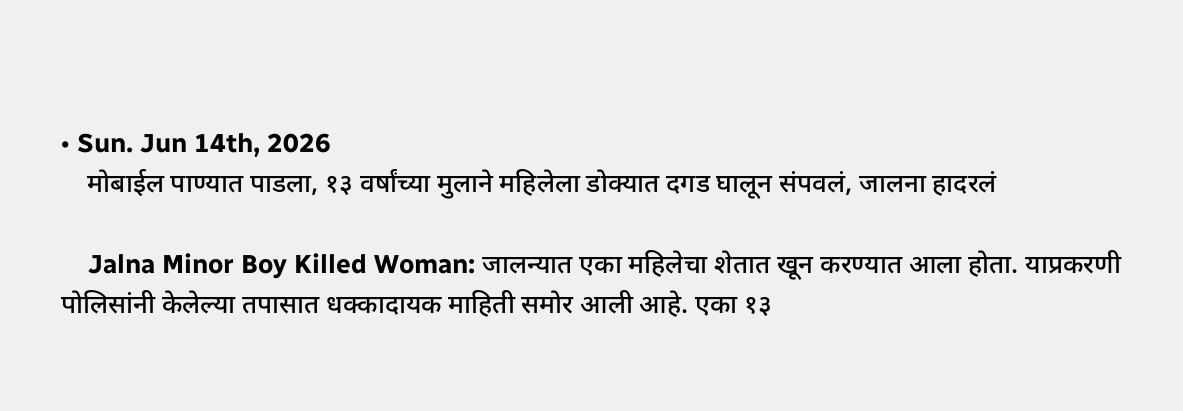• Sun. Jun 14th, 2026
    मोबाईल पाण्यात पाडला, १३ वर्षांच्या मुलाने महिलेला डोक्यात दगड घालून संपवलं, जालना हादरलं

    Jalna Minor Boy Killed Woman: जालन्यात एका महिलेचा शेतात खून करण्यात आला होता. याप्रकरणी पोलिसांनी केलेल्या तपासात धक्कादायक माहिती समोर आली आहे. एका १३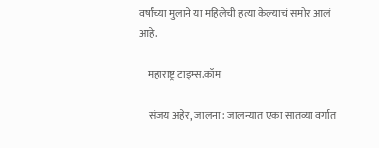वर्षांच्या मुलाने या महिलेची हत्या केल्याचं समोर आलं आहे.

    महाराष्ट्र टाइम्स.कॉम

    संजय अहेर, जालना: जालन्यात एका सातव्या वर्गात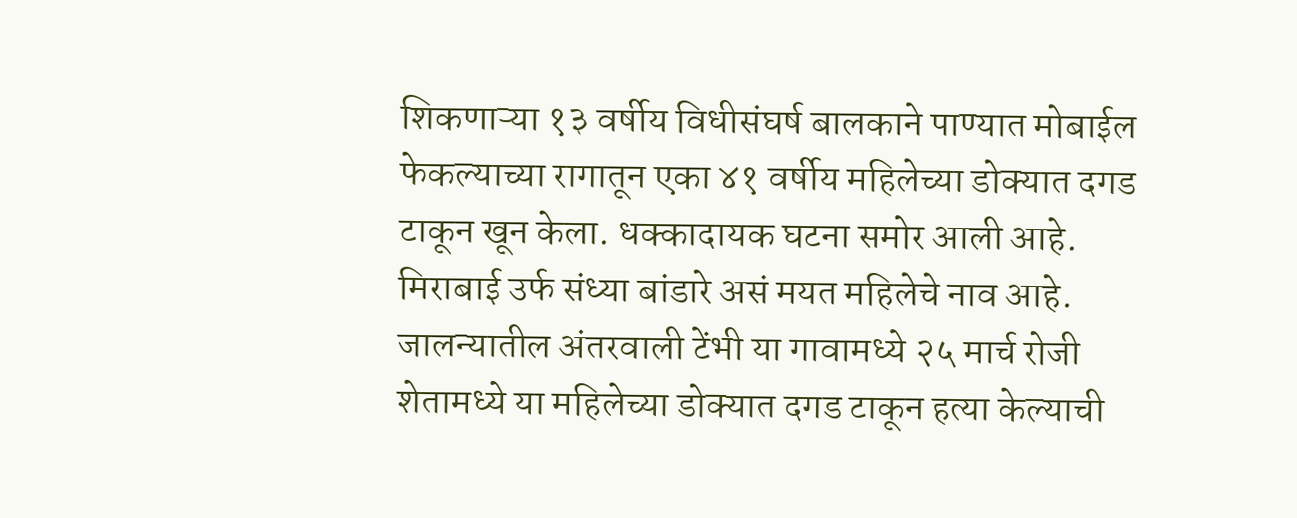शिकणाऱ्या १३ वर्षीय विधीसंघर्ष बालकाने पाण्यात मोबाईल फेकल्याच्या रागातून एका ४१ वर्षीय महिलेच्या डोक्यात दगड टाकून खून केला. धक्कादायक घटना समोर आली आहे. मिराबाई उर्फ संध्या बांडारे असं मयत महिलेचे नाव आहे. जालन्यातील अंतरवाली टेंभी या गावामध्ये २५ मार्च रोजी शेतामध्ये या महिलेच्या डोक्यात दगड टाकून हत्या केल्याची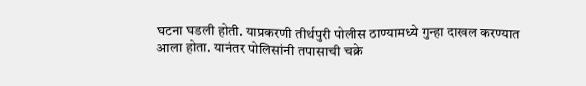घटना घडली होती. याप्रकरणी तीर्थपुरी पोलीस ठाण्यामध्ये गुन्हा दाखल करण्यात आला होता. यानंतर पोलिसांनी तपासाची चक्रे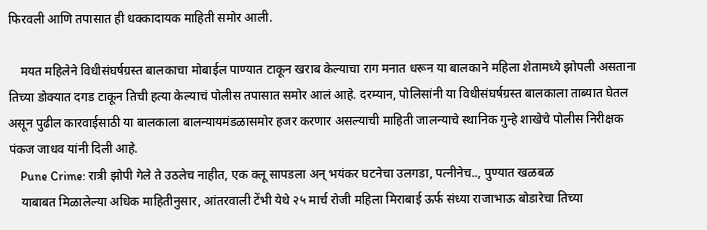फिरवली आणि तपासात ही धक्कादायक माहिती समोर आली.

    मयत महिलेने विधीसंघर्षग्रस्त बालकाचा मोबाईल पाण्यात टाकून खराब केल्याचा राग मनात धरून या बालकाने महिला शेतामध्ये झोपली असताना तिच्या डोक्यात दगड टाकून तिची हत्या केल्याचं पोलीस तपासात समोर आलं आहे. दरम्यान, पोलिसांनी या विधीसंघर्षग्रस्त बालकाला ताब्यात घेतल असून पुढील कारवाईसाठी या बालकाला बालन्यायमंडळासमोर हजर करणार असल्याची माहिती जालन्याचे स्थानिक गुन्हे शाखेचे पोलीस निरीक्षक पंकज जाधव यांनी दिली आहे.
    Pune Crime: रात्री झोपी गेले ते उठलेच नाहीत, एक क्लू सापडला अन् भयंकर घटनेचा उलगडा, पत्नीनेच.., पुण्यात खळबळ
    याबाबत मिळालेल्या अधिक माहितीनुसार, आंतरवाली टेंभी येथे २५ मार्च रोजी महिला मिराबाई ऊर्फ संध्या राजाभाऊ बोडारेचा तिच्या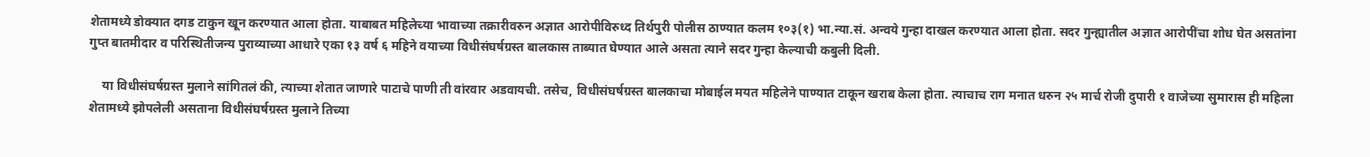शेतामध्ये डोक्यात दगड टाकुन खून करण्यात आला होता. याबाबत महिलेच्या भावाच्या तक्रारीवरुन अज्ञात आरोपीविरुध्द तिर्थपुरी पोलीस ठाण्यात कलम १०३(१) भा.न्या.सं. अन्वये गुन्हा दाखल करण्यात आला होता. सदर गुन्ह्यातील अज्ञात आरोपींचा शोध घेत असतांना गुप्त बातमीदार व परिस्थितीजन्य पुराव्याच्या आधारे एका १३ वर्ष ६ महिने वयाच्या विधीसंघर्षग्रस्त बालकास ताब्यात घेण्यात आले असता त्याने सदर गुन्हा केल्याची कबुली दिली.

    या विधीसंघर्षग्रस्त मुलाने सांगितलं की, त्याच्या शेतात जाणारे पाटाचे पाणी ती वांरवार अडवायची. तसेच, विधीसंघर्षग्रस्त बालकाचा मोबाईल मयत महिलेने पाण्यात टाकून खराब केला होता. त्याचाच राग मनात धरुन २५ मार्च रोजी दुपारी १ वाजेच्या सुमारास ही महिला शेतामध्ये झोपलेली असताना विधीसंघर्षग्रस्त मुलाने तिच्या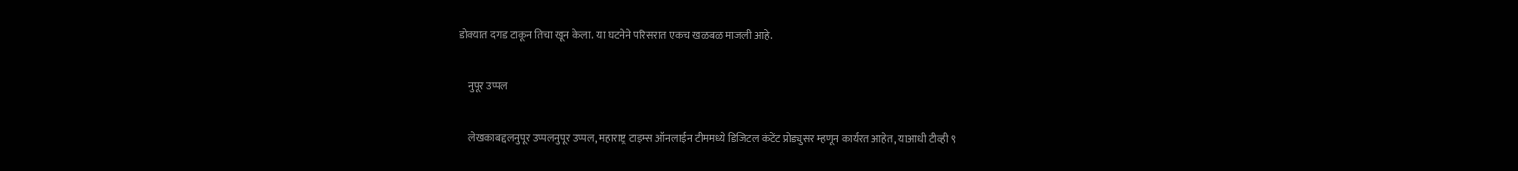डोक्यात दगड टाकून तिचा खून केला. या घटनेने परिसरात एकच खळबळ माजली आहे.

    नुपूर उप्पल

    लेखकाबद्दलनुपूर उप्पलनुपूर उप्पल, महाराष्ट्र टाइम्स ऑनलाईन टीममध्ये डिजिटल कंटेंट प्रोड्युसर म्हणून कार्यरत आहेत, याआधी टीव्ही ९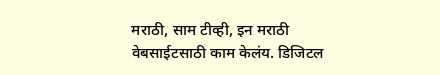मराठी, साम टीव्ही, इन मराठी वेबसाईटसाठी काम केलंय. डिजिटल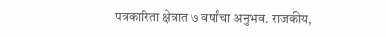पत्रकारिता क्षेत्रात ७ वर्षांचा अनुभव. राजकीय,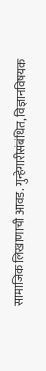सामाजिक लिखाणाची आवड. गुन्हेगारीसंबंधित, विज्ञानविषयक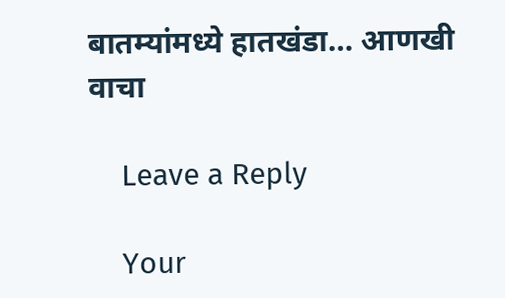बातम्यांमध्ये हातखंडा… आणखी वाचा

    Leave a Reply

    Your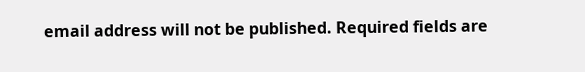email address will not be published. Required fields are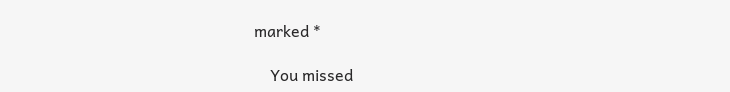marked *

    You missed